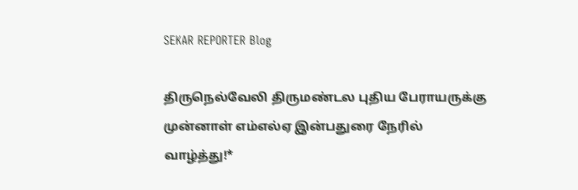SEKAR REPORTER Blog

திருநெல்வேலி திருமண்டல புதிய பேராயருக்கு முன்னாள் எம்எல்ஏ இன்பதுரை நேரில் வாழ்த்து!*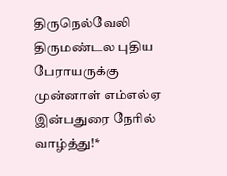திருநெல்வேலி திருமண்டல புதிய பேராயருக்கு முன்னாள் எம்எல்ஏ இன்பதுரை நேரில் வாழ்த்து!*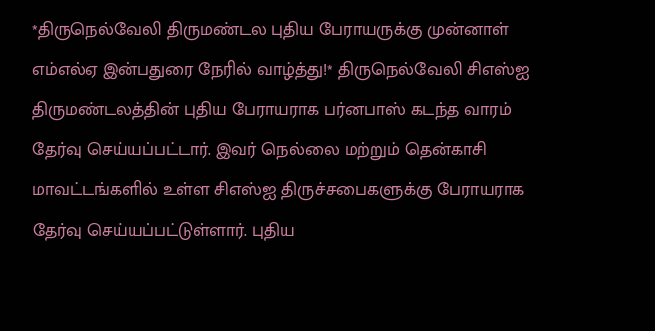*திருநெல்வேலி திருமண்டல புதிய பேராயருக்கு முன்னாள் எம்எல்ஏ இன்பதுரை நேரில் வாழ்த்து!* திருநெல்வேலி சிஎஸ்ஐ திருமண்டலத்தின் புதிய பேராயராக பர்னபாஸ் கடந்த வாரம் தேர்வு செய்யப்பட்டார். இவர் நெல்லை மற்றும் தென்காசி மாவட்டங்களில் உள்ள சிஎஸ்ஐ திருச்சபைகளுக்கு பேராயராக தேர்வு செய்யப்பட்டுள்ளார். புதிய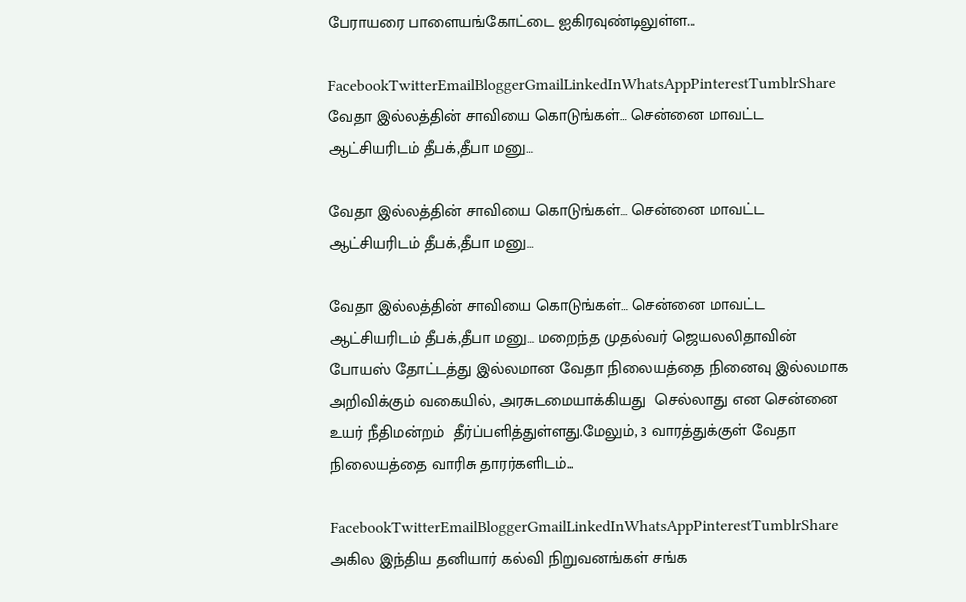பேராயரை பாளையங்கோட்டை ஐகிரவுண்டிலுள்ள...

FacebookTwitterEmailBloggerGmailLinkedInWhatsAppPinterestTumblrShare
வேதா இல்லத்தின் சாவியை கொடுங்கள்… சென்னை மாவட்ட ஆட்சியரிடம் தீபக்,தீபா மனு…

வேதா இல்லத்தின் சாவியை கொடுங்கள்… சென்னை மாவட்ட ஆட்சியரிடம் தீபக்,தீபா மனு…

வேதா இல்லத்தின் சாவியை கொடுங்கள்… சென்னை மாவட்ட ஆட்சியரிடம் தீபக்,தீபா மனு… மறைந்த முதல்வர் ஜெயலலிதாவின் போயஸ் தோட்டத்து இல்லமான வேதா நிலையத்தை நினைவு இல்லமாக அறிவிக்கும் வகையில், அரசுடமையாக்கியது  செல்லாது என சென்னை உயர் நீதிமன்றம்  தீர்ப்பளித்துள்ளது.மேலும், 3 வாரத்துக்குள் வேதா நிலையத்தை வாரிசு தாரர்களிடம்...

FacebookTwitterEmailBloggerGmailLinkedInWhatsAppPinterestTumblrShare
அகில இந்திய தனியார் கல்வி நிறுவனங்கள் சங்க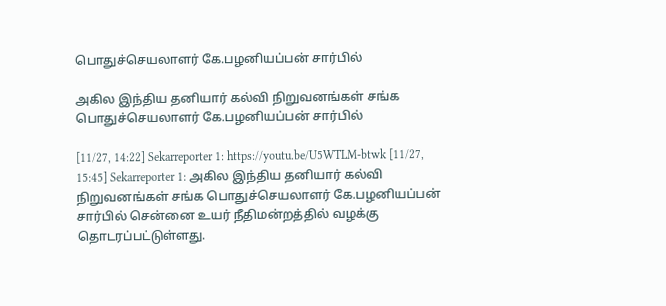பொதுச்செயலாளர் கே.பழனியப்பன் சார்பில்

அகில இந்திய தனியார் கல்வி நிறுவனங்கள் சங்க பொதுச்செயலாளர் கே.பழனியப்பன் சார்பில்

[11/27, 14:22] Sekarreporter 1: https://youtu.be/U5WTLM-btwk [11/27, 15:45] Sekarreporter 1: அகில இந்திய தனியார் கல்வி நிறுவனங்கள் சங்க பொதுச்செயலாளர் கே.பழனியப்பன் சார்பில் சென்னை உயர் நீதிமன்றத்தில் வழக்கு தொடரப்பட்டுள்ளது.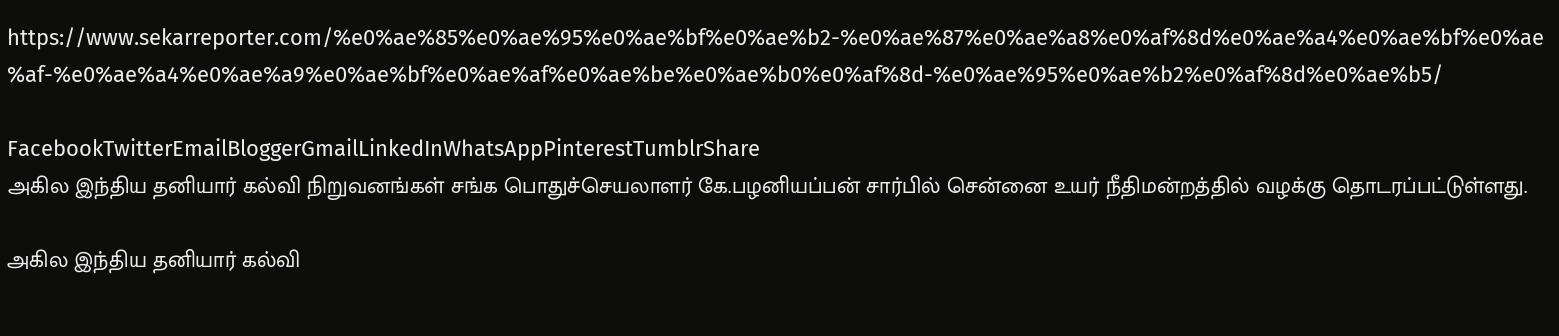https://www.sekarreporter.com/%e0%ae%85%e0%ae%95%e0%ae%bf%e0%ae%b2-%e0%ae%87%e0%ae%a8%e0%af%8d%e0%ae%a4%e0%ae%bf%e0%ae%af-%e0%ae%a4%e0%ae%a9%e0%ae%bf%e0%ae%af%e0%ae%be%e0%ae%b0%e0%af%8d-%e0%ae%95%e0%ae%b2%e0%af%8d%e0%ae%b5/

FacebookTwitterEmailBloggerGmailLinkedInWhatsAppPinterestTumblrShare
அகில இந்திய தனியார் கல்வி நிறுவனங்கள் சங்க பொதுச்செயலாளர் கே.பழனியப்பன் சார்பில் சென்னை உயர் நீதிமன்றத்தில் வழக்கு தொடரப்பட்டுள்ளது.

அகில இந்திய தனியார் கல்வி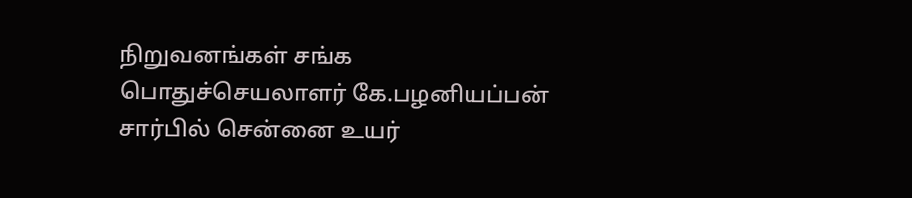நிறுவனங்கள் சங்க பொதுச்செயலாளர் கே.பழனியப்பன் சார்பில் சென்னை உயர்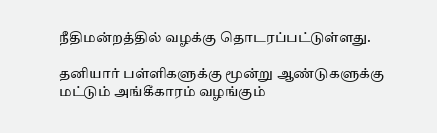நீதிமன்றத்தில் வழக்கு தொடரப்பட்டுள்ளது.

தனியார் பள்ளிகளுக்கு மூன்று ஆண்டுகளுக்கு மட்டும் அங்கீகாரம் வழங்கும்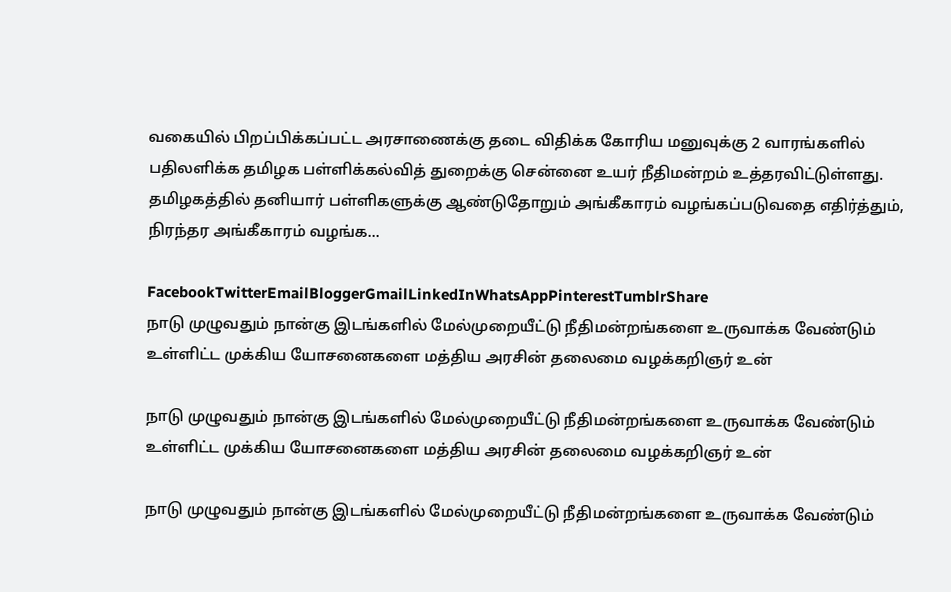வகையில் பிறப்பிக்கப்பட்ட அரசாணைக்கு தடை விதிக்க கோரிய மனுவுக்கு 2 வாரங்களில் பதிலளிக்க தமிழக பள்ளிக்கல்வித் துறைக்கு சென்னை உயர் நீதிமன்றம் உத்தரவிட்டுள்ளது. தமிழகத்தில் தனியார் பள்ளிகளுக்கு ஆண்டுதோறும் அங்கீகாரம் வழங்கப்படுவதை எதிர்த்தும், நிரந்தர அங்கீகாரம் வழங்க...

FacebookTwitterEmailBloggerGmailLinkedInWhatsAppPinterestTumblrShare
நாடு முழுவதும் நான்கு இடங்களில் மேல்முறையீட்டு நீதிமன்றங்களை உருவாக்க வேண்டும் உள்ளிட்ட முக்கிய யோசனைகளை மத்திய அரசின் தலைமை வழக்கறிஞர் உன்

நாடு முழுவதும் நான்கு இடங்களில் மேல்முறையீட்டு நீதிமன்றங்களை உருவாக்க வேண்டும் உள்ளிட்ட முக்கிய யோசனைகளை மத்திய அரசின் தலைமை வழக்கறிஞர் உன்

நாடு முழுவதும் நான்கு இடங்களில் மேல்முறையீட்டு நீதிமன்றங்களை உருவாக்க வேண்டும்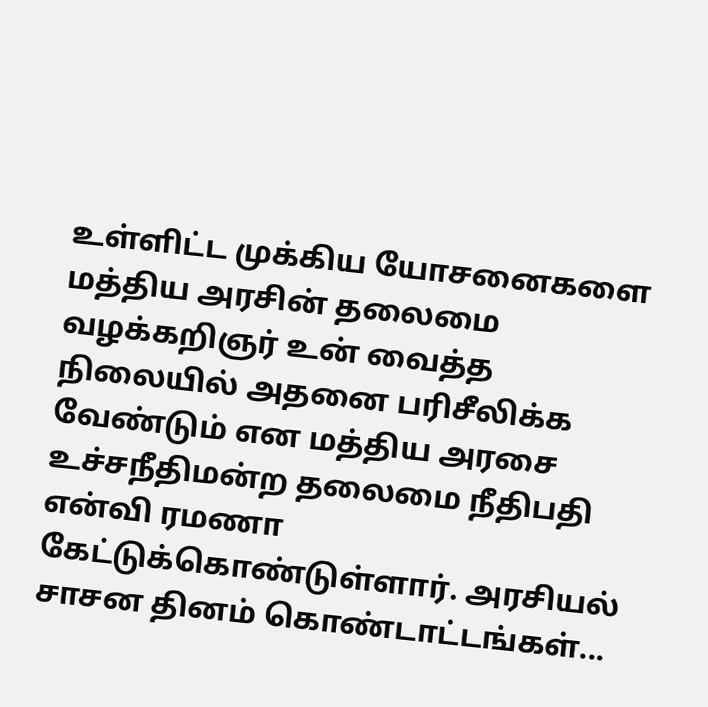உள்ளிட்ட முக்கிய யோசனைகளை மத்திய அரசின் தலைமை வழக்கறிஞர் உன் வைத்த நிலையில் அதனை பரிசீலிக்க வேண்டும் என மத்திய அரசை உச்சநீதிமன்ற தலைமை நீதிபதி என்வி ரமணா கேட்டுக்கொண்டுள்ளார். அரசியல் சாசன தினம் கொண்டாட்டங்கள்...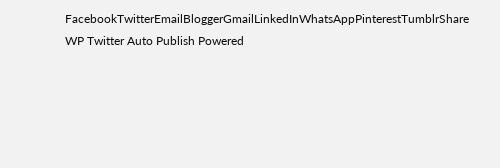FacebookTwitterEmailBloggerGmailLinkedInWhatsAppPinterestTumblrShare
WP Twitter Auto Publish Powered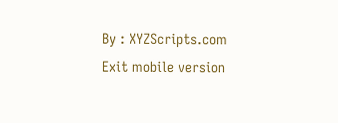By : XYZScripts.com
Exit mobile version